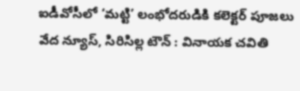ఐడీవోసీలో ‘మట్టి’ లంభోదరుడికి కలెక్టర్ పూజలు
వేద న్యూస్, సిరిసిల్ల టౌన్ : వినాయక చవితి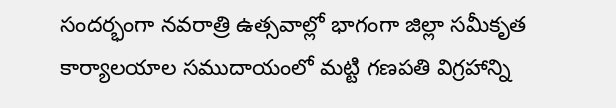సందర్భంగా నవరాత్రి ఉత్సవాల్లో భాగంగా జిల్లా సమీకృత కార్యాలయాల సముదాయంలో మట్టి గణపతి విగ్రహాన్ని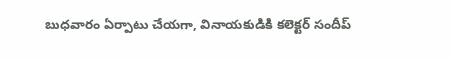బుధవారం ఏర్పాటు చేయగా, వినాయకుడికి కలెక్టర్ సందీప్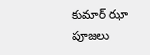కుమార్ ఝా పూజలు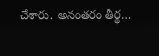చేశారు. అనంతరం తీర్థ…